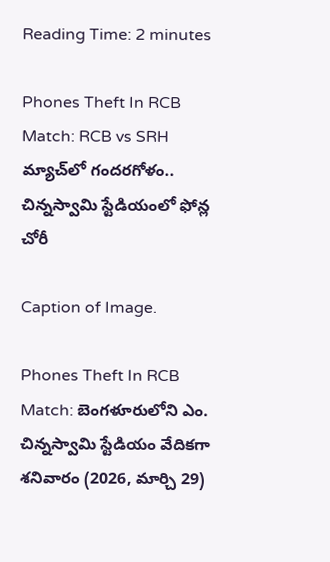Reading Time: 2 minutes

Phones Theft In RCB Match: RCB vs SRH మ్యాచ్‌లో గందరగోళం.. చిన్నస్వామి స్టేడియంలో ఫోన్ల చోరీ

Caption of Image.

Phones Theft In RCB Match: బెంగళూరులోని ఎం. చిన్నస్వామి స్టేడియం వేదికగా శనివారం (2026, మార్చి 29)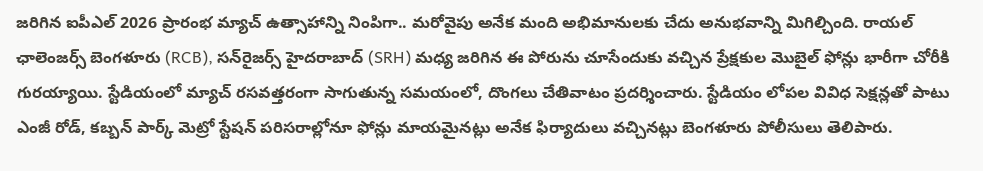జరిగిన ఐపీఎల్ 2026 ప్రారంభ మ్యాచ్ ఉత్సాహాన్ని నింపిగా.. మరోవైపు అనేక మంది అభిమానులకు చేదు అనుభవాన్ని మిగిల్చింది. రాయల్ ఛాలెంజర్స్ బెంగళూరు (RCB), సన్‌రైజర్స్ హైదరాబాద్ (SRH) మధ్య జరిగిన ఈ పోరును చూసేందుకు వచ్చిన ప్రేక్షకుల మొబైల్ ఫోన్లు భారీగా చోరీకి గురయ్యాయి. స్టేడియంలో మ్యాచ్ రసవత్తరంగా సాగుతున్న సమయంలో, దొంగలు చేతివాటం ప్రదర్శించారు. స్టేడియం లోపల వివిధ సెక్షన్లతో పాటు ఎంజీ రోడ్, కబ్బన్ పార్క్ మెట్రో స్టేషన్ పరిసరాల్లోనూ ఫోన్లు మాయమైనట్లు అనేక ఫిర్యాదులు వచ్చినట్లు బెంగళూరు పోలీసులు తెలిపారు.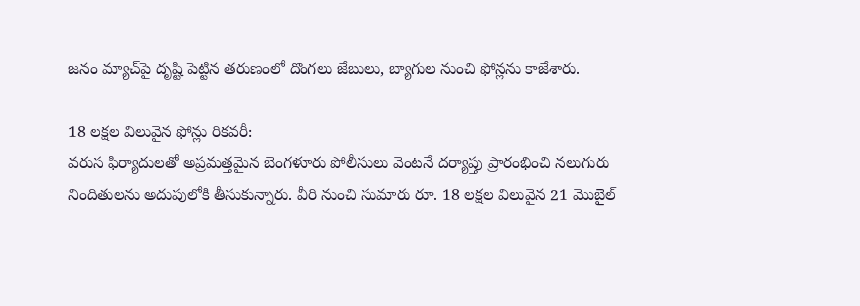జనం మ్యాచ్‌పై దృష్టి పెట్టిన తరుణంలో దొంగలు జేబులు, బ్యాగుల నుంచి ఫోన్లను కాజేశారు.

18 లక్షల విలువైన ఫోన్లు రికవరీ:
వరుస ఫిర్యాదులతో అప్రమత్తమైన బెంగళూరు పోలీసులు వెంటనే దర్యాప్తు ప్రారంభించి నలుగురు నిందితులను అదుపులోకి తీసుకున్నారు. వీరి నుంచి సుమారు రూ. 18 లక్షల విలువైన 21 మొబైల్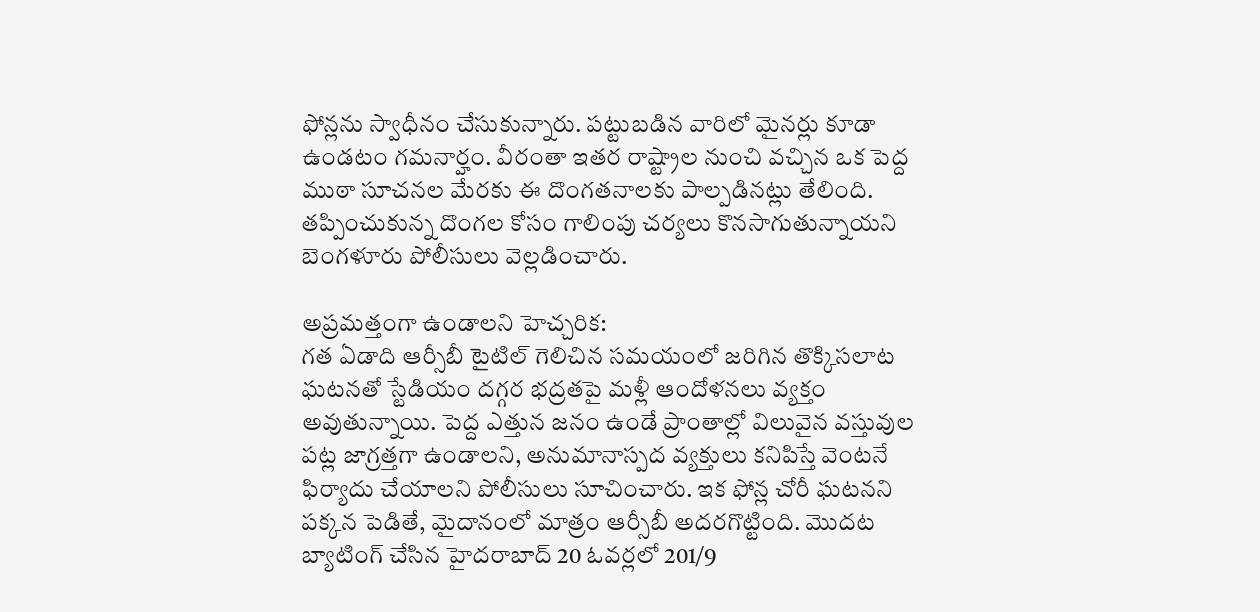ఫోన్లను స్వాధీనం చేసుకున్నారు. పట్టుబడిన వారిలో మైనర్లు కూడా ఉండటం గమనార్హం. వీరంతా ఇతర రాష్ట్రాల నుంచి వచ్చిన ఒక పెద్ద ముఠా సూచనల మేరకు ఈ దొంగతనాలకు పాల్పడినట్లు తేలింది. తప్పించుకున్న దొంగల కోసం గాలింపు చర్యలు కొనసాగుతున్నాయని బెంగళూరు పోలీసులు వెల్లడించారు.

అప్రమత్తంగా ఉండాలని హెచ్చరిక:
గత ఏడాది ఆర్సీబీ టైటిల్ గెలిచిన సమయంలో జరిగిన తొక్కిసలాట ఘటనతో స్టేడియం దగ్గర భద్రతపై మళ్లీ ఆందోళనలు వ్యక్తం అవుతున్నాయి. పెద్ద ఎత్తున జనం ఉండే ప్రాంతాల్లో విలువైన వస్తువుల పట్ల జాగ్రత్తగా ఉండాలని, అనుమానాస్పద వ్యక్తులు కనిపిస్తే వెంటనే ఫిర్యాదు చేయాలని పోలీసులు సూచించారు. ఇక ఫోన్ల చోరీ ఘటనని పక్కన పెడితే, మైదానంలో మాత్రం ఆర్సీబీ అదరగొట్టింది. మొదట బ్యాటింగ్ చేసిన హైదరాబాద్ 20 ఓవర్లలో 201/9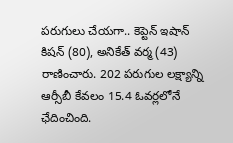పరుగులు చేయగా.. కెప్టెన్ ఇషాన్ కిషన్ (80), అనికేత్ వర్మ (43) రాణించారు. 202 పరుగుల లక్ష్యాన్ని ఆర్సీబీ కేవలం 15.4 ఓవర్లలోనే ఛేదించింది.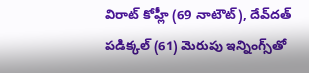విరాట్ కోహ్లీ (69 నాటౌట్), దేవ్‌దత్ పడిక్కల్ (61) మెరుపు ఇన్నింగ్స్‌తో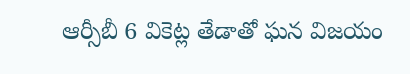ఆర్సీబీ 6 వికెట్ల తేడాతో ఘన విజయం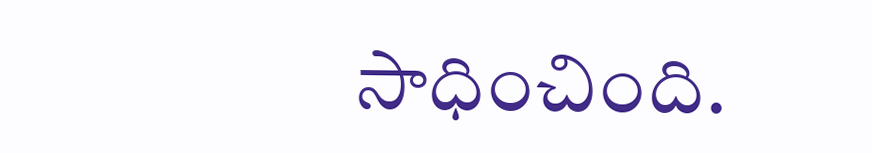సాధించింది.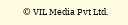© VIL Media Pvt Ltd.